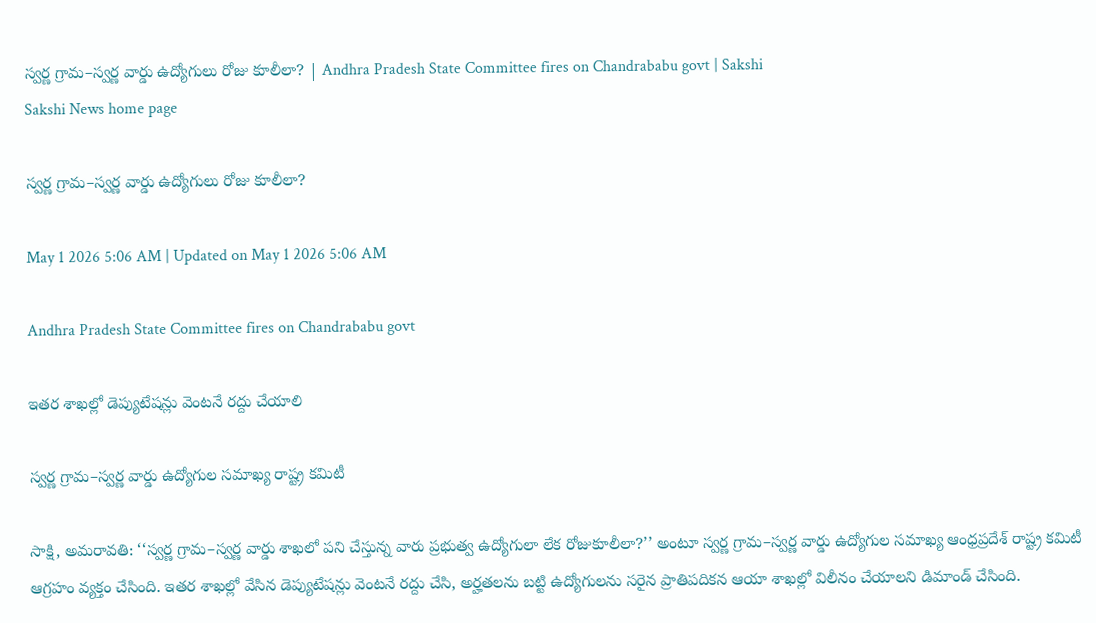స్వర్ణ గ్రామ–స్వర్ణ వార్డు ఉద్యోగులు రోజు కూలీలా? | Andhra Pradesh State Committee fires on Chandrababu govt | Sakshi
Sakshi News home page

స్వర్ణ గ్రామ–స్వర్ణ వార్డు ఉద్యోగులు రోజు కూలీలా?

May 1 2026 5:06 AM | Updated on May 1 2026 5:06 AM

Andhra Pradesh State Committee fires on Chandrababu govt

ఇతర శాఖల్లో డెప్యుటేషన్లు వెంటనే రద్దు చేయాలి

స్వర్ణ గ్రామ–స్వర్ణ వార్డు ఉద్యోగుల సమాఖ్య రాష్ట్ర కమిటీ

సాక్షి, అమరావతి: ‘‘స్వర్ణ గ్రామ–స్వర్ణ వార్డు శాఖలో పని చేస్తున్న వారు ప్రభుత్వ ఉద్యోగులా లేక రోజుకూలీలా?’’ అంటూ స్వర్ణ గ్రామ–స్వర్ణ వార్డు ఉద్యోగుల సమాఖ్య ఆంధ్రప్రదేశ్‌ రాష్ట్ర కమిటీ ఆగ్రహం వ్యక్తం చేసింది. ఇతర శాఖల్లో వేసిన డెప్యుటేషన్లు వెంటనే రద్దు చేసి, అర్హతలను బట్టి ఉద్యోగులను సరైన ప్రాతిపదికన ఆయా శాఖల్లో విలీనం చేయాలని డిమాండ్‌ చేసింది.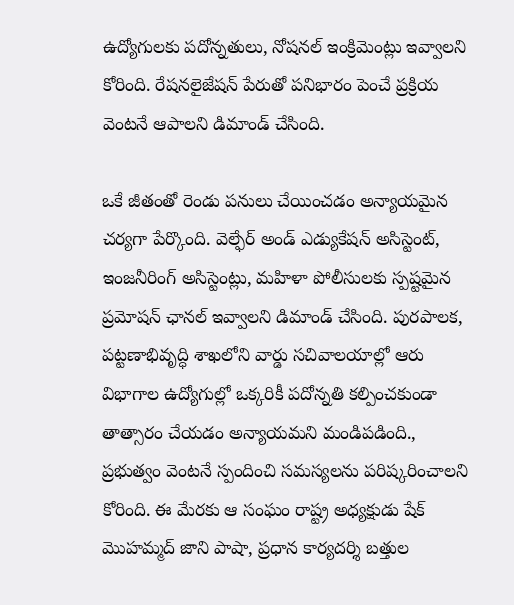ఉద్యోగులకు పదోన్నతులు, నోషనల్‌ ఇంక్రిమెంట్లు ఇవ్వాలని కోరింది. రేషనలైజేషన్‌ పేరుతో పనిభారం పెంచే ప్రక్రియ వెంటనే ఆపాలని డిమాండ్‌ చేసింది.

ఒకే జీతంతో రెండు పనులు చేయించడం అన్యాయమైన చర్యగా పేర్కొంది. వెల్ఫేర్‌ అండ్‌ ఎడ్యుకేషన్‌ అసిస్టెంట్, ఇంజనీరింగ్‌ అసిస్టెంట్లు, మహిళా పోలీసులకు స్పష్టమైన ప్రమోషన్‌ ఛానల్‌ ఇవ్వాలని డిమాండ్‌ చేసింది. పురపాలక, పట్టణాభివృద్ధి శాఖలోని వార్డు సచివాలయాల్లో ఆరు విభాగాల ఉద్యోగుల్లో ఒక్కరికీ పదోన్నతి కల్పించకుండా తాత్సారం చేయడం అన్యాయమని మండిపడింది., ప్రభుత్వం వెంటనే స్పందించి సమస్యలను పరిష్కరించాలని కోరింది. ఈ మేరకు ఆ సంఘం రాష్ట్ర అధ్యక్షుడు షేక్‌ మొహమ్మద్‌ జాని పాషా, ప్రధాన కార్యదర్శి బత్తుల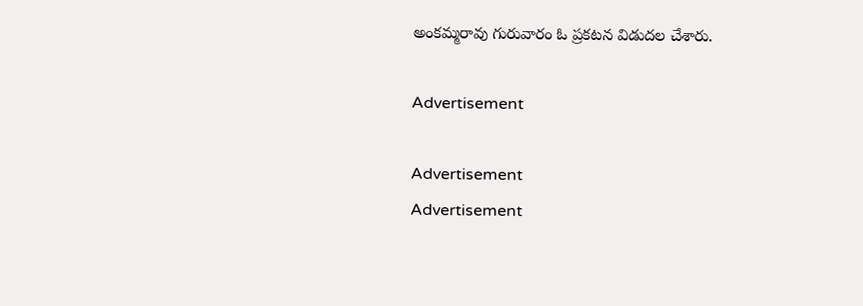అంకమ్మరావు గురువారం ఓ ప్రకటన విడుదల చేశారు.

Advertisement

Advertisement
Advertisement